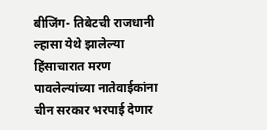बीजिंग- तिबेटची राजधानी ल्हासा येथे झालेल्या हिंसाचारात मरण पावलेल्यांच्या नातेवाईकांना चीन सरकार भरपाई देणार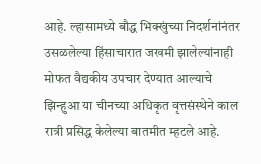आहे. ल्हासामध्ये बौद्ध भिक्खुंच्या निदर्शनांनंतर उसळलेल्या हिंसाचारात जखमी झालेल्यांनाही मोफत वैद्यकीय उपचार देण्यात आल्याचे झिन्हुआ या चीनच्या अधिकृत वृत्तसंस्थेने काल रात्री प्रसिद्ध केलेल्या बातमीत म्हटले आहे.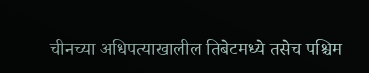चीनच्या अधिपत्याखालील तिबेटमध्ये तसेच पश्चिम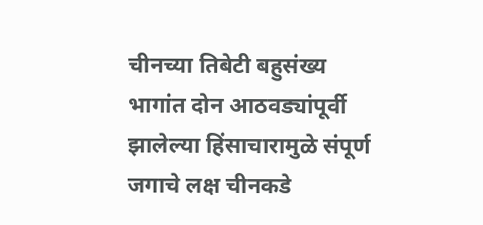चीनच्या तिबेटी बहुसंख्य भागांत दोन आठवड्यांपूर्वी झालेल्या हिंसाचारामुळे संपूर्ण जगाचे लक्ष चीनकडे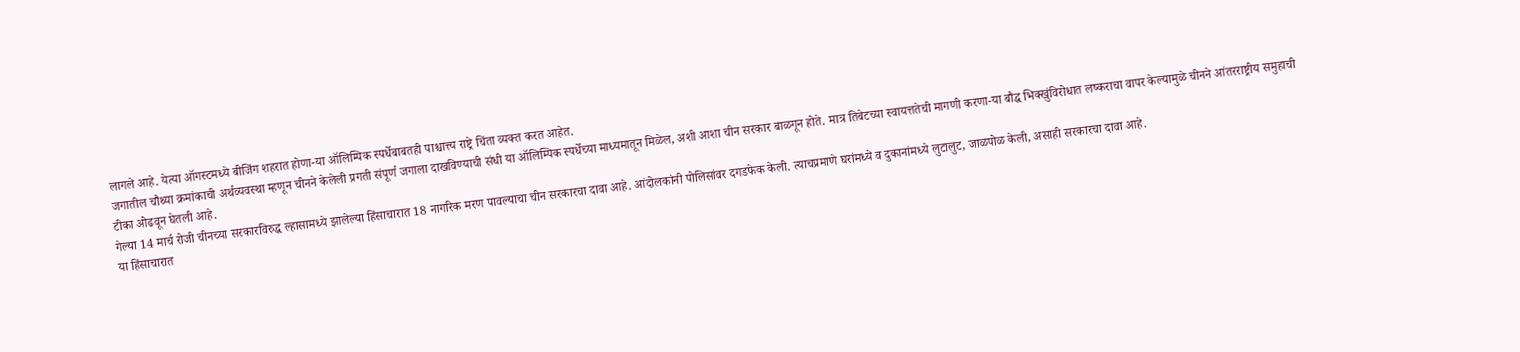लागले आहे. येत्या ऑगस्टमध्ये बीजिंग शहरात होणा-या ऑलिम्पिक स्पर्धेबाबतही पाश्चात्त्य राष्ट्रे चिंता व्यक्त करत आहेत.
जगातील चौथ्या क्रमांकाची अर्थव्यवस्था म्हणून चीनने केलेली प्रगती संपूर्ण जगाला दाखविण्याची संधी या ऑलिम्पिक स्पर्धेच्या माध्यमातून मिळेल, अशी आशा चीन सरकार बाळगून होते. मात्र तिबेटच्या स्वायत्ततेची मागणी करणा-या बौद्ध भिक्खुंविरोधात लष्कराचा वापर केल्यामुळे चीनने आंतरराष्ट्रीय समुहाची टीका ओढवून घेतली आहे.
गेल्या 14 मार्च रोजी चीनच्या सरकारविरुद्ध ल्हासामध्ये झालेल्या हिंसाचारात 18 नागरिक मरण पावल्याचा चीन सरकारचा दावा आहे. आंदोलकांनी पोलिसांवर दगडफेक केली. त्याचप्रमाणे घरांमध्ये व दुकानांमध्ये लुटालुट, जाळपोळ केली, असाही सरकारचा दावा आहे.
या हिंसाचारात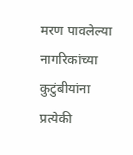मरण पावलेल्या नागरिकांच्या कुटुंबीयांना प्रत्येकी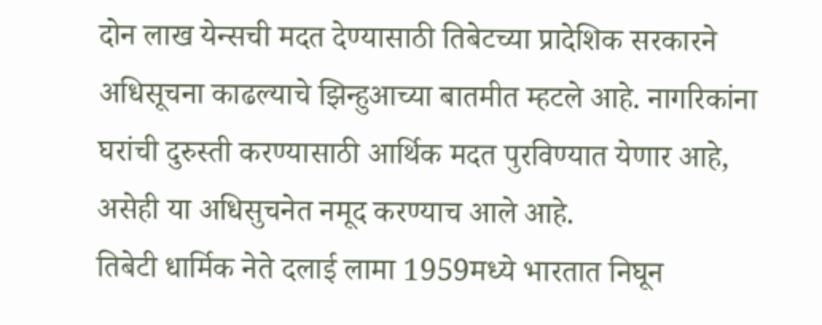दोन लाख येन्सची मदत देण्यासाठी तिबेटच्या प्रादेशिक सरकारने अधिसूचना काढल्याचे झिन्हुआच्या बातमीत म्हटले आहे. नागरिकांना घरांची दुरुस्ती करण्यासाठी आर्थिक मदत पुरविण्यात येणार आहे, असेही या अधिसुचनेत नमूद करण्याच आले आहे.
तिबेटी धार्मिक नेते दलाई लामा 1959मध्ये भारतात निघून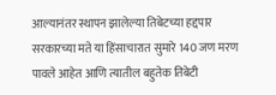आल्यानंतर स्थापन झालेल्या तिबेटच्या हद्दपार सरकारच्या मते या हिंसाचारात सुमारे 140 जण मरण पावले आहेत आणि त्यातील बहुतेक तिबेटी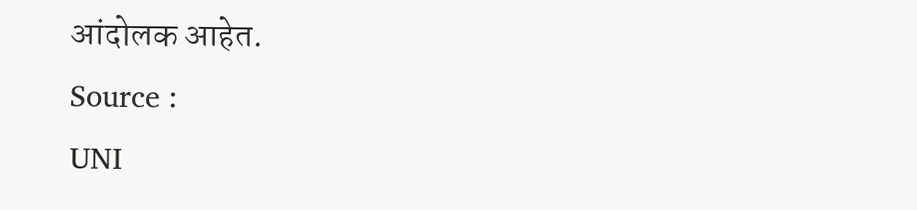आंदोलक आहेत.
Source :
UNI